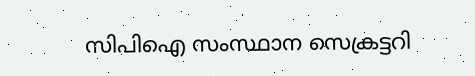സിപിഐ സംസ്ഥാന സെക്രട്ടറി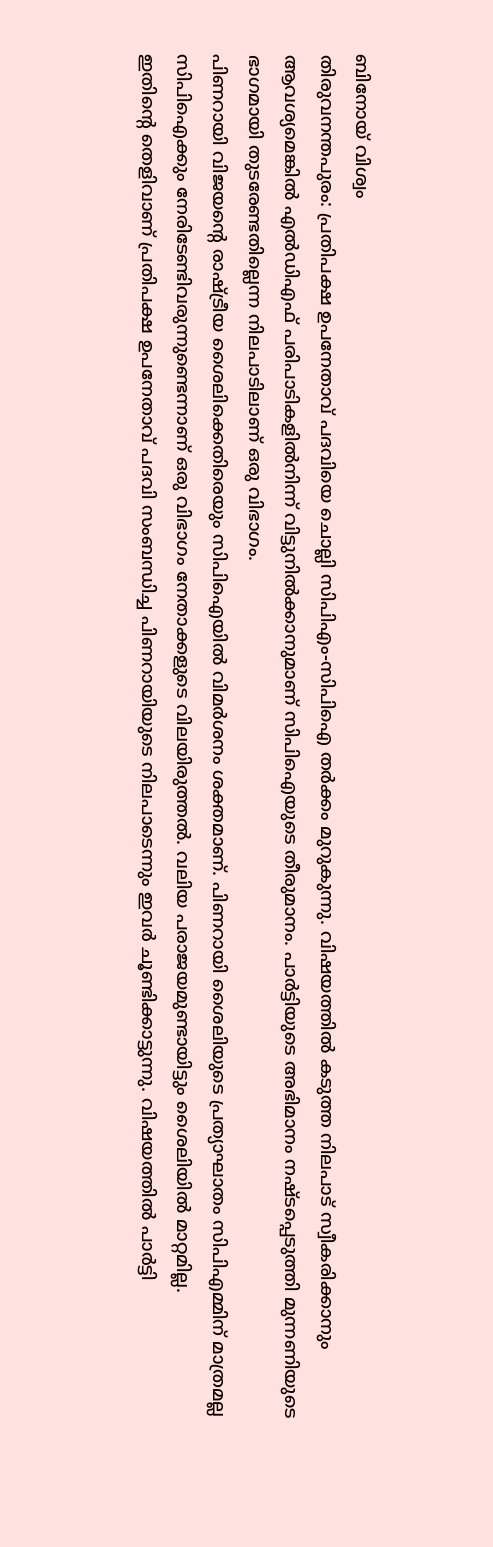ബിനോയ് വിശ്വം
തിരുവനന്തപുരം: പ്രതിപക്ഷ ഉപനേതാവ് പദവിയെ ചൊല്ലി സിപിഎം-സിപിഐ തർക്കം മുറുകുന്നു. വിഷയത്തിൽ കടുത്ത നിലപാട് സ്വീകരിക്കാനും ആവശ്യമെങ്കിൽ എൽഡിഎഫ് പരിപാടികളിൽനിന്ന് വിട്ടുനിൽക്കാനുമാണ് സിപിഐയുടെ തീരുമാനം. പാർട്ടിയുടെ അഭിമാനം നഷ്ടപ്പെടുത്തി മുന്നണിയുടെ ഭാഗമായി തുടരേണ്ടതില്ലെന്ന നിലപാടിലാണ് ഒരു വിഭാഗം.
പിണറായി വിജയന്റെ രാഷ്ട്രീയ ശൈലിക്കെതിരെയും സിപിഐയിൽ വിമർശനം ശക്തമാണ്. പിണറായി ശൈലിയുടെ പ്രത്യാഘാതം സിപിഎമ്മിന് മാത്രമല്ല സിപിഐക്കും നേരിടേണ്ടിവരുന്നുണ്ടെന്നാണ് ഒരു വിഭാഗം നേതാക്കളുടെ വിലയിരുത്തൽ. വലിയ പരാജയമുണ്ടായിട്ടും ശൈലിയിൽ മാറ്റമില്ല.
ഇതിന്റെ തെളിവാണ് പ്രതിപക്ഷ ഉപനേതാവ് പദവി സംബന്ധിച്ച പിണറായിയുടെ നിലപാടെന്നും ഇവർ ചൂണ്ടിക്കാട്ടുന്നു. വിഷയത്തിൽ പാർട്ടി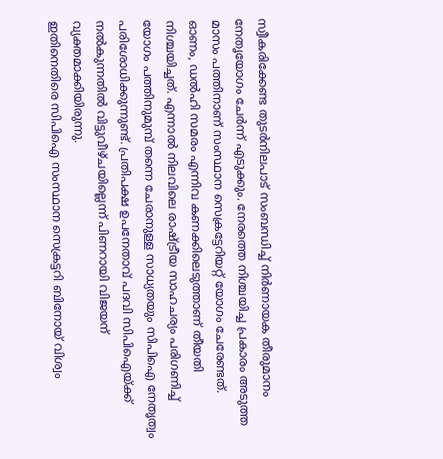സ്വീകരിക്കേണ്ട തുടർനിലപാട് സംബന്ധിച്ച് നിർണായക തീരുമാനം നേതൃയോഗം ചേർന്ന് എടുക്കും. നേരത്തെ നിശ്ചയിച്ച പ്രകാരം അടുത്ത മാസം പത്തിനാണ് സംസ്ഥാന സെക്രട്ടേറിയറ്റ് യോഗം ചേരേണ്ടത്.
ഓണം, ഡൽഹി സമരം എന്നിവ കണക്കിലെടുത്താണ് തീയതി നിശ്ചയിച്ചത്. എന്നാൽ നിലവിലെ രാഷ്ട്രീയ സാഹചര്യം പരിഗണിച്ച് യോഗം പത്തിനുമുമ്പ് തന്നെ ചേരാനുള്ള സാധ്യതയും സിപിഐ നേതൃത്വം പരിശോധിക്കുന്നുണ്ട്. പ്രതിപക്ഷ ഉപനേതാവ് പദവി സിപിഐയ്ക്ക് നൽകുന്നതിൽ വിട്ടുവീഴ്ചയില്ലെന്ന് പിണറായി വിജയന് വ്യക്തമാക്കിയിരുന്നു.
ഇതിനെതിരെ സിപിഐ സംസ്ഥാന സെക്രട്ടറി ബിനോയ് വിശ്വം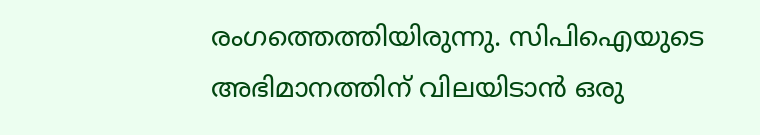രംഗത്തെത്തിയിരുന്നു. സിപിഐയുടെ അഭിമാനത്തിന് വിലയിടാൻ ഒരു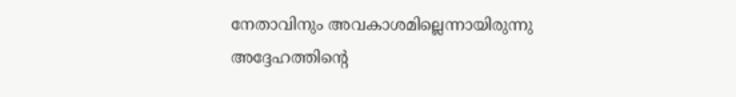നേതാവിനും അവകാശമില്ലെന്നായിരുന്നു അദ്ദേഹത്തിന്റെ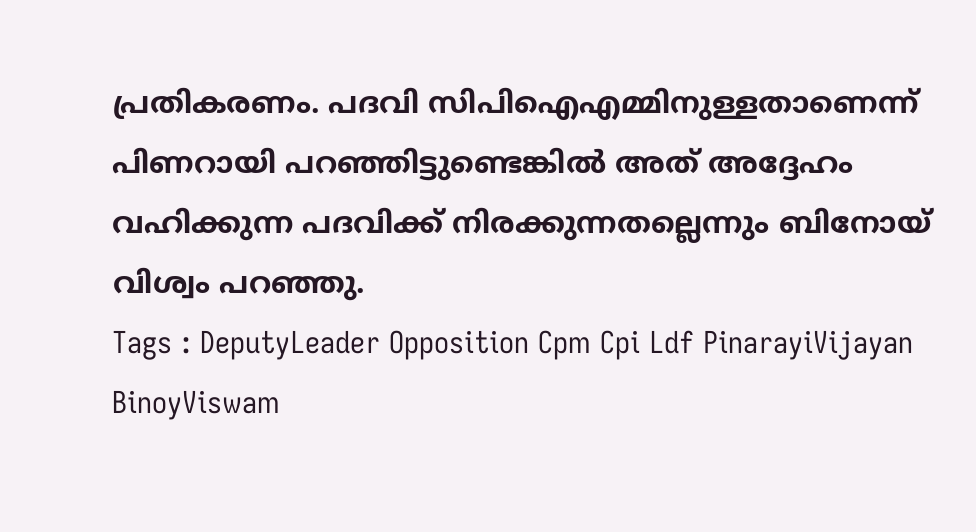പ്രതികരണം. പദവി സിപിഐഎമ്മിനുള്ളതാണെന്ന് പിണറായി പറഞ്ഞിട്ടുണ്ടെങ്കിൽ അത് അദ്ദേഹം വഹിക്കുന്ന പദവിക്ക് നിരക്കുന്നതല്ലെന്നും ബിനോയ് വിശ്വം പറഞ്ഞു.
Tags : DeputyLeader Opposition Cpm Cpi Ldf PinarayiVijayan BinoyViswam